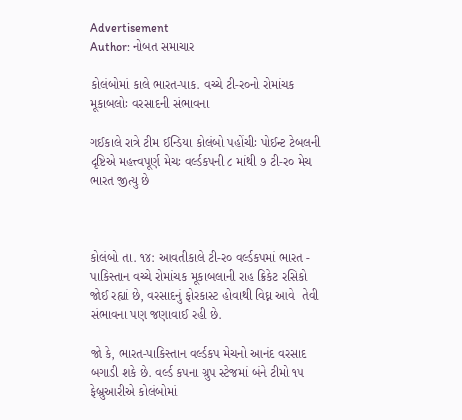Advertisement
Author: નોબત સમાચાર

કોલંબોમાં કાલે ભારત-પાક. વચ્ચે ટી-ર૦નો રોમાંચક મૂકાબલોઃ વરસાદની સંભાવના

ગઈકાલે રાત્રે ટીમ ઈન્ડિયા કોલંબો પહોંચીઃ પોઈન્ટ ટેબલની દૃષ્ટિએ મહત્ત્વપૂર્ણ મેચઃ વર્લ્ડકપની ૮ માંથી ૭ ટી-ર૦ મેચ ભારત જીત્યુ છે



કોલંબો તા. ૧૪: આવતીકાલે ટી-ર૦ વર્લ્ડકપમાં ભારત - પાકિસ્તાન વચ્ચે રોમાંચક મૂકાબલાની રાહ ક્રિકેટ રસિકો જોઈ રહ્યાં છે, વરસાદનું ફોરકાસ્ટ હોવાથી વિઘ્ન આવે  તેવી સંભાવના પણ જણાવાઈ રહી છે.

જો કે, ભારત-પાકિસ્તાન વર્લ્ડકપ મેચનો આનંદ વરસાદ બગાડી શકે છે. વર્લ્ડ કપના ગ્રુપ સ્ટેજમાં બંને ટીમો ૧૫ ફેબ્રુઆરીએ કોલંબોમાં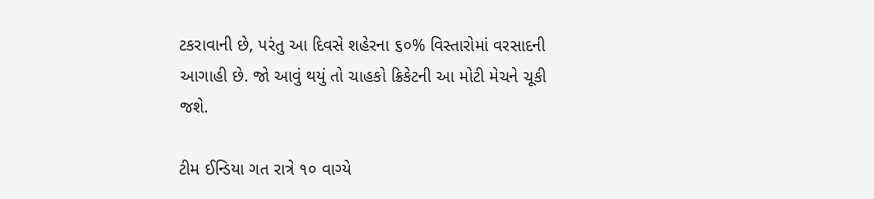ટકરાવાની છે, પરંતુ આ દિવસે શહેરના ૬૦% વિસ્તારોમાં વરસાદની આગાહી છે. જો આવું થયું તો ચાહકો ક્રિકેટની આ મોટી મેચને ચૂકી જશે.

ટીમ ઈન્ડિયા ગત રાત્રે ૧૦ વાગ્યે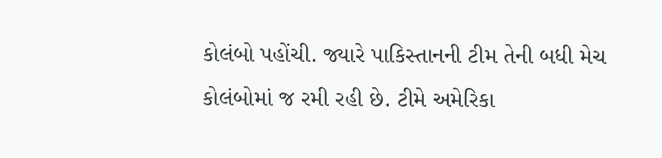કોલંબો પહોંચી. જ્યારે પાકિસ્તાનની ટીમ તેની બધી મેચ કોલંબોમાં જ રમી રહી છે. ટીમે અમેરિકા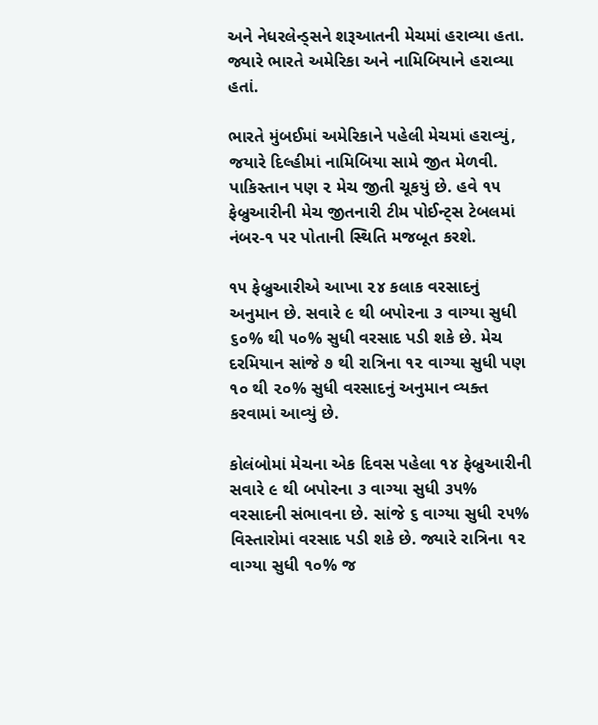અને નેધરલેન્ડ્સને શરૂઆતની મેચમાં હરાવ્યા હતા. જ્યારે ભારતે અમેરિકા અને નામિબિયાને હરાવ્યા હતાં.

ભારતે મુંબઈમાં અમેરિકાને પહેલી મેચમાં હરાવ્યું, જયારે દિલ્હીમાં નામિબિયા સામે જીત મેળવી. પાકિસ્તાન પણ ૨ મેચ જીતી ચૂકયું છે. હવે ૧૫ ફેબ્રુઆરીની મેચ જીતનારી ટીમ પોઈન્ટ્સ ટેબલમાં નંબર-૧ પર પોતાની સ્થિતિ મજબૂત કરશે.

૧૫ ફેબ્રુઆરીએ આખા ૨૪ કલાક વરસાદનું અનુમાન છે. સવારે ૯ થી બપોરના ૩ વાગ્યા સુધી ૬૦% થી ૫૦% સુધી વરસાદ પડી શકે છે. મેચ દરમિયાન સાંજે ૭ થી રાત્રિના ૧૨ વાગ્યા સુધી પણ ૧૦ થી ૨૦% સુધી વરસાદનું અનુમાન વ્યક્ત કરવામાં આવ્યું છે.

કોલંબોમાં મેચના એક દિવસ પહેલા ૧૪ ફેબ્રુઆરીની સવારે ૯ થી બપોરના ૩ વાગ્યા સુધી ૩૫% વરસાદની સંભાવના છે. સાંજે ૬ વાગ્યા સુધી ૨૫% વિસ્તારોમાં વરસાદ પડી શકે છે. જ્યારે રાત્રિના ૧૨ વાગ્યા સુધી ૧૦% જ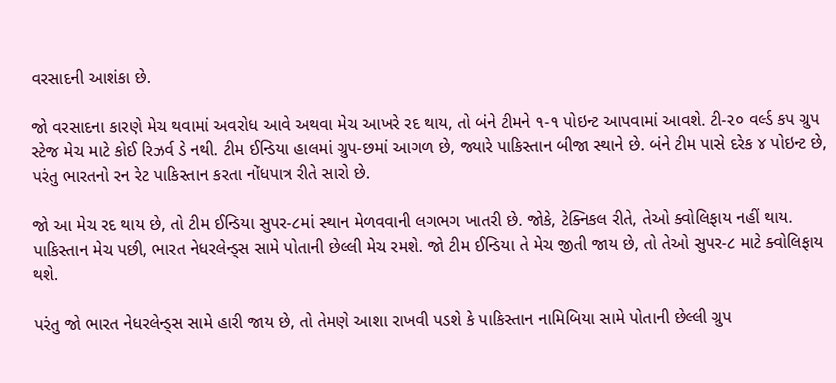વરસાદની આશંકા છે.

જો વરસાદના કારણે મેચ થવામાં અવરોધ આવે અથવા મેચ આખરે રદ થાય, તો બંને ટીમને ૧-૧ પોઇન્ટ આપવામાં આવશે. ટી-૨૦ વર્લ્ડ કપ ગ્રુપ સ્ટેજ મેચ માટે કોઈ રિઝર્વ ડે નથી. ટીમ ઈન્ડિયા હાલમાં ગ્રુપ-છમાં આગળ છે, જ્યારે પાકિસ્તાન બીજા સ્થાને છે. બંને ટીમ પાસે દરેક ૪ પોઇન્ટ છે, પરંતુ ભારતનો રન રેટ પાકિસ્તાન કરતા નોંધપાત્ર રીતે સારો છે.

જો આ મેચ રદ થાય છે, તો ટીમ ઈન્ડિયા સુપર-૮માં સ્થાન મેળવવાની લગભગ ખાતરી છે. જોકે, ટેક્નિકલ રીતે, તેઓ ક્વોલિફાય નહીં થાય. પાકિસ્તાન મેચ પછી, ભારત નેધરલેન્ડ્સ સામે પોતાની છેલ્લી મેચ રમશે. જો ટીમ ઈન્ડિયા તે મેચ જીતી જાય છે, તો તેઓ સુપર-૮ માટે ક્વોલિફાય થશે.

પરંતુ જો ભારત નેધરલેન્ડ્સ સામે હારી જાય છે, તો તેમણે આશા રાખવી પડશે કે પાકિસ્તાન નામિબિયા સામે પોતાની છેલ્લી ગ્રુપ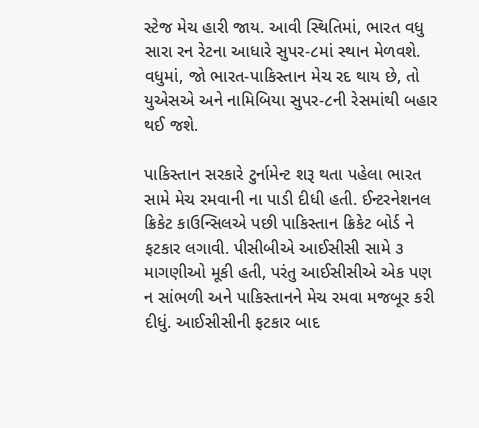સ્ટેજ મેચ હારી જાય. આવી સ્થિતિમાં, ભારત વધુ સારા રન રેટના આધારે સુપર-૮માં સ્થાન મેળવશે. વધુમાં, જો ભારત-પાકિસ્તાન મેચ રદ થાય છે, તો યુએસએ અને નામિબિયા સુપર-૮ની રેસમાંથી બહાર થઈ જશે.

પાકિસ્તાન સરકારે ટુર્નામેન્ટ શરૂ થતા પહેલા ભારત સામે મેચ રમવાની ના પાડી દીધી હતી. ઈન્ટરનેશનલ ક્રિકેટ કાઉન્સિલએ પછી પાકિસ્તાન ક્રિકેટ બોર્ડ ને ફટકાર લગાવી. પીસીબીએ આઈસીસી સામે ૩ માગણીઓ મૂકી હતી, પરંતુ આઈસીસીએ એક પણ ન સાંભળી અને પાકિસ્તાનને મેચ રમવા મજબૂર કરી દીધું. આઈસીસીની ફટકાર બાદ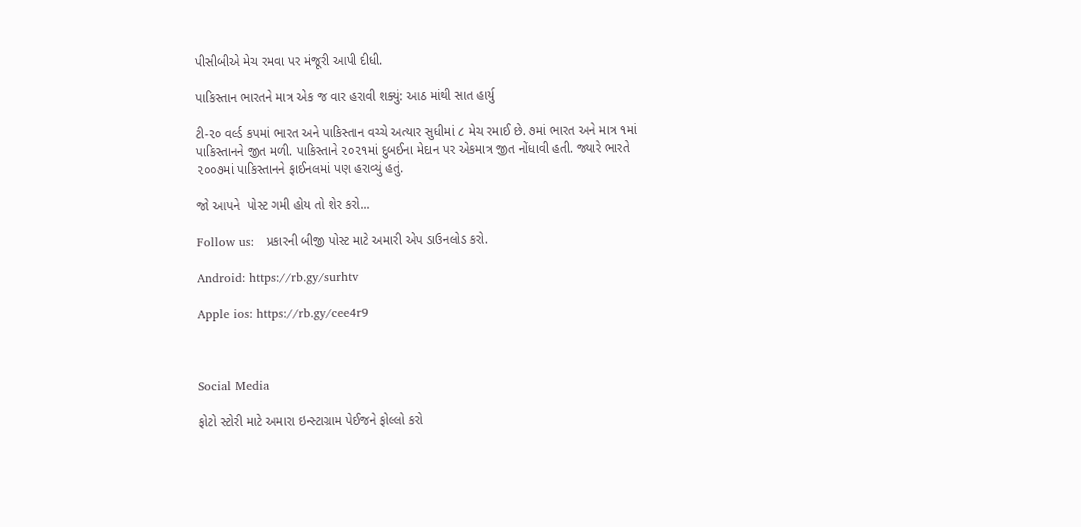પીસીબીએ મેચ રમવા પર મંજૂરી આપી દીધી.

પાકિસ્તાન ભારતને માત્ર એક જ વાર હરાવી શક્યું: આઠ માંથી સાત હાર્યુ

ટી-૨૦ વર્લ્ડ કપમાં ભારત અને પાકિસ્તાન વચ્ચે અત્યાર સુધીમાં ૮ મેચ રમાઈ છે. ૭માં ભારત અને માત્ર ૧માં પાકિસ્તાનને જીત મળી. પાકિસ્તાને ૨૦૨૧માં દુબઈના મેદાન પર એકમાત્ર જીત નોંધાવી હતી. જ્યારે ભારતે ૨૦૦૭માં પાકિસ્તાનને ફાઈનલમાં પણ હરાવ્યું હતું.

જો આપને  પોસ્ટ ગમી હોય તો શેર કરો...

Follow us:   પ્રકારની બીજી પોસ્ટ માટે અમારી એપ ડાઉનલોડ કરો.

Android: https://rb.gy/surhtv

Apple ios: https://rb.gy/cee4r9



Social Media

ફોટો સ્ટોરી માટે અમારા ઇન્સ્ટાગ્રામ પેઈજને ફોલ્લો કરો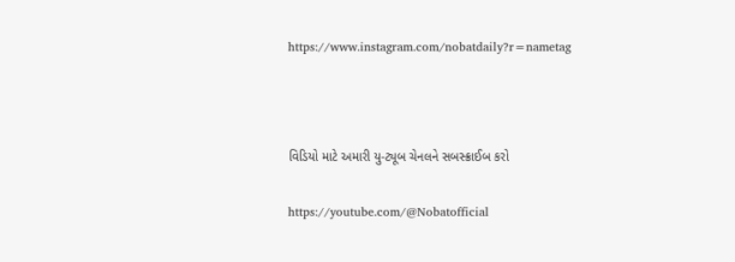https://www.instagram.com/nobatdaily?r=nametag



વિડિયો માટે અમારી યુ-ટ્યૂબ ચેનલને સબસ્ક્રાઈબ કરો

https://youtube.com/@Nobatofficial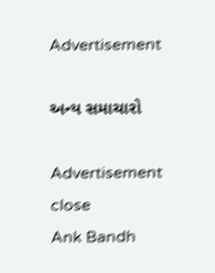Advertisement

અન્ય સમાચારો

Advertisement
close
Ank Bandh